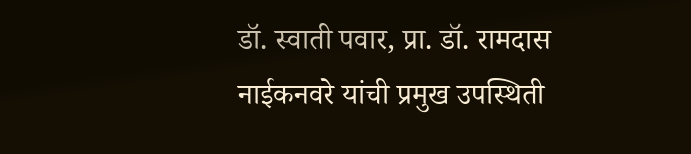डॉ. स्वाती पवार, प्रा. डॉ. रामदास नाईकनवरे यांची प्रमुख उपस्थिती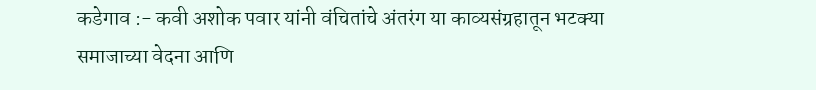कडेगाव :- कवी अशोक पवार यांनी वंचितांचे अंतरंग या काव्यसंग्रहातून भटक्या समाजाच्या वेदना आणि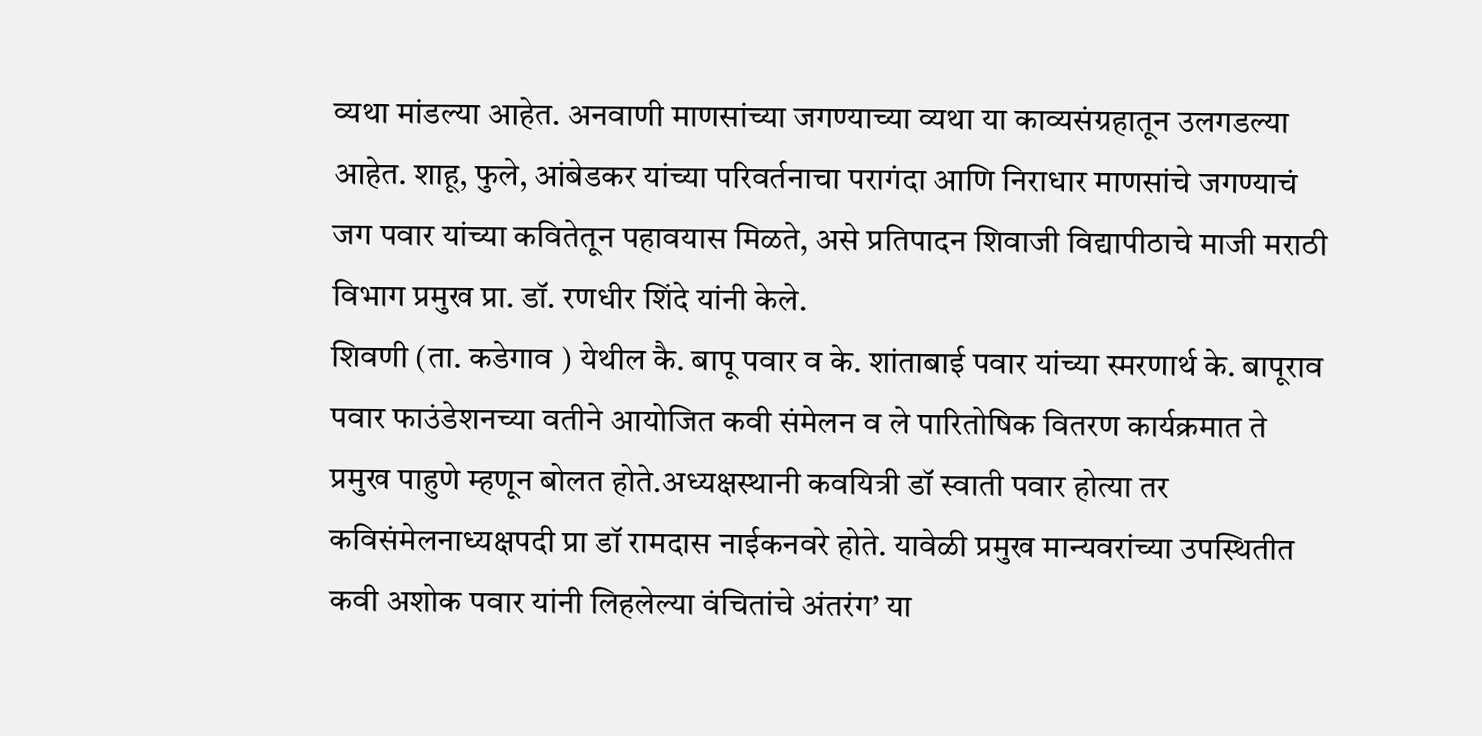व्यथा मांडल्या आहेत. अनवाणी माणसांच्या जगण्याच्या व्यथा या काव्यसंग्रहातून उलगडल्या आहेत. शाहू, फुले, आंबेडकर यांच्या परिवर्तनाचा परागंदा आणि निराधार माणसांचे जगण्याचं जग पवार यांच्या कवितेतून पहावयास मिळते, असे प्रतिपादन शिवाजी विद्यापीठाचे माजी मराठी विभाग प्रमुख प्रा. डॉ. रणधीर शिंदे यांनी केले.
शिवणी (ता. कडेगाव ) येथील कै. बापू पवार व के. शांताबाई पवार यांच्या स्मरणार्थ के. बापूराव पवार फाउंडेशनच्या वतीने आयोजित कवी संमेलन व ले पारितोषिक वितरण कार्यक्रमात ते प्रमुख पाहुणे म्हणून बोलत होते.अध्यक्षस्थानी कवयित्री डॉ स्वाती पवार होत्या तर कविसंमेलनाध्यक्षपदी प्रा डॉ रामदास नाईकनवरे होते. यावेळी प्रमुख मान्यवरांच्या उपस्थितीत कवी अशोक पवार यांनी लिहलेल्या वंचितांचे अंतरंग’ या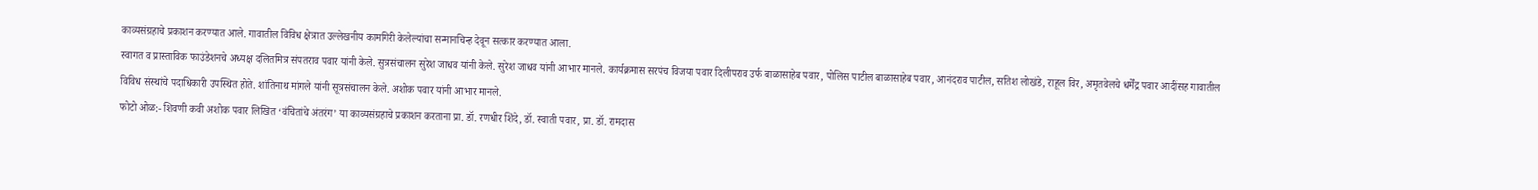काव्यसंग्रहाचे प्रकाशन करण्यात आले. गावातील विविध क्षेत्रात उल्लेखनीय कामगिरी केलेल्यांचा सन्मानचिन्ह देवून सत्कार करण्यात आला.
स्वागत व प्रास्ताविक फाउंडेशनचे अध्यक्ष दलितमित्र संपतराव पवार यांनी केले. सुत्रसंचालन सुरेश जाधव यांनी केले. सुरेश जाधव यांनी आभार मानले. कार्यक्रमास सरपंच विजया पवार दिलीपराव उर्फ बाळासाहेब पवार, पोलिस पाटील बाळासाहेब पवार, आनंदराव पाटील, सतिश लोखंडे, राहूल विर, अमृतवेलचे धर्मेंद्र पवार आदींसह गावातील विविध संस्थांचे पदाधिकारी उपस्थित होते. शांतिनाथ मांगले यांनी सूत्रसंचालन केले. अशोक पवार यांनी आभार मानले.
फोटो ओळ:- शिवणी कवी अशोक पवार लिखित ‘वंचितांचे अंतरंग’ या काव्यसंग्रहाचे प्रकाशन करताना प्रा. डॉ. रणधीर शिंदे, डॉ. स्वाती पवार, प्रा. डॉ. रामदास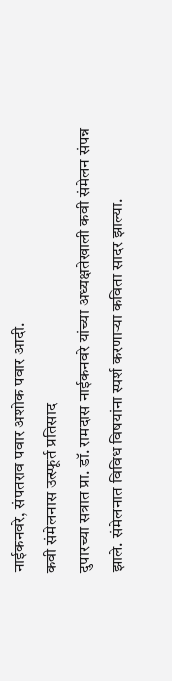नाईकनवरे, संपतराव पवार अशोक पवार आदी.
कवी संमेलनास उत्स्फूर्त प्रतिसाद
दुपारच्या सत्रात प्रा. डॉ. रामदास नाईकनवरे यांच्या अध्यक्षतेखाली कवी संमेलन संपन्न झाले. संमेलनात विविध विषयांना स्पर्श करणाऱ्या कविता सादर झाल्या.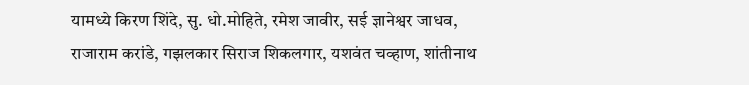यामध्ये किरण शिंदे, सु. धो.मोहिते, रमेश जावीर, सई ज्ञानेश्वर जाधव, राजाराम करांडे, गझलकार सिराज शिकलगार, यशवंत चव्हाण, शांतीनाथ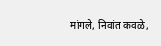मांगले, निवांत कवळे,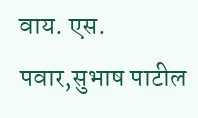वाय. एस. पवार,सुभाष पाटील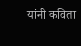यांनी कविता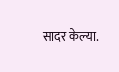सादर केल्या.